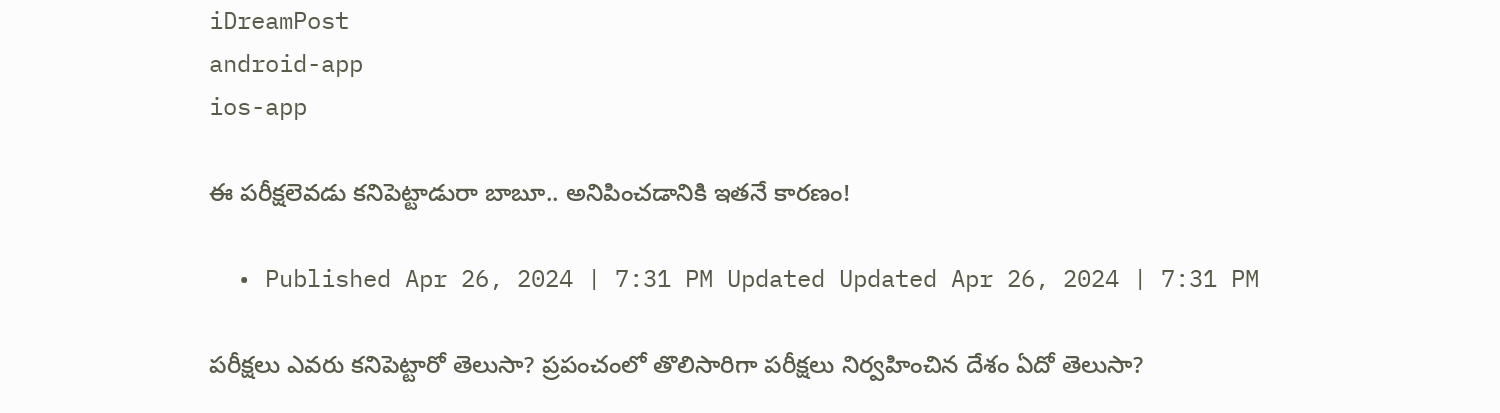iDreamPost
android-app
ios-app

ఈ పరీక్షలెవడు కనిపెట్టాడురా బాబూ.. అనిపించడానికి ఇతనే కారణం!

  • Published Apr 26, 2024 | 7:31 PM Updated Updated Apr 26, 2024 | 7:31 PM

పరీక్షలు ఎవరు కనిపెట్టారో తెలుసా? ప్రపంచంలో తొలిసారిగా పరీక్షలు నిర్వహించిన దేశం ఏదో తెలుసా?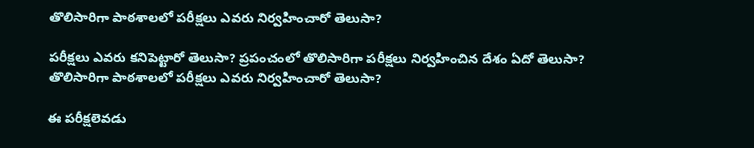తొలిసారిగా పాఠశాలలో పరీక్షలు ఎవరు నిర్వహించారో తెలుసా?

పరీక్షలు ఎవరు కనిపెట్టారో తెలుసా? ప్రపంచంలో తొలిసారిగా పరీక్షలు నిర్వహించిన దేశం ఏదో తెలుసా? తొలిసారిగా పాఠశాలలో పరీక్షలు ఎవరు నిర్వహించారో తెలుసా?

ఈ పరీక్షలెవడు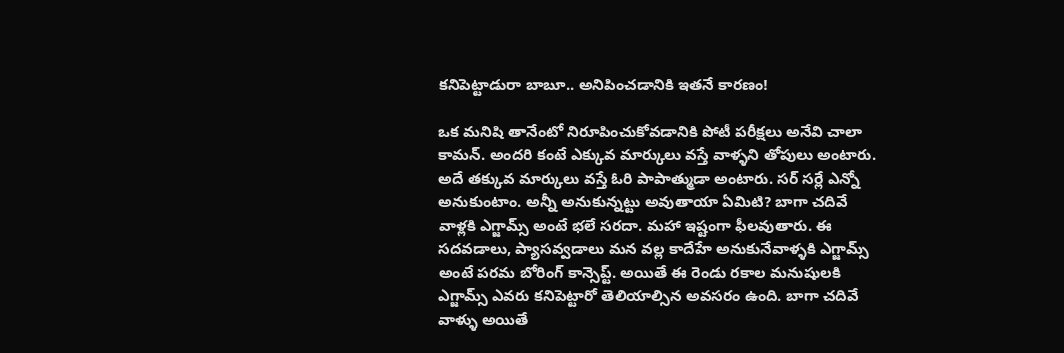కనిపెట్టాడురా బాబూ.. అనిపించడానికి ఇతనే కారణం!

ఒక మనిషి తానేంటో నిరూపించుకోవడానికి పోటీ పరీక్షలు అనేవి చాలా కామన్. అందరి కంటే ఎక్కువ మార్కులు వస్తే వాళ్ళని తోపులు అంటారు. అదే తక్కువ మార్కులు వస్తే ఓరి పాపాత్ముడా అంటారు. సర్ సర్లే ఎన్నో అనుకుంటాం. అన్నీ అనుకున్నట్టు అవుతాయా ఏమిటి? బాగా చదివే వాళ్లకి ఎగ్జామ్స్ అంటే భలే సరదా. మహా ఇష్టంగా ఫీలవుతారు. ఈ సదవడాలు, ప్యాసవ్వడాలు మన వల్ల కాదేహే అనుకునేవాళ్ళకి ఎగ్జామ్స్ అంటే పరమ బోరింగ్ కాన్సెప్ట్. అయితే ఈ రెండు రకాల మనుషులకి ఎగ్జామ్స్ ఎవరు కనిపెట్టారో తెలియాల్సిన అవసరం ఉంది. బాగా చదివే వాళ్ళు అయితే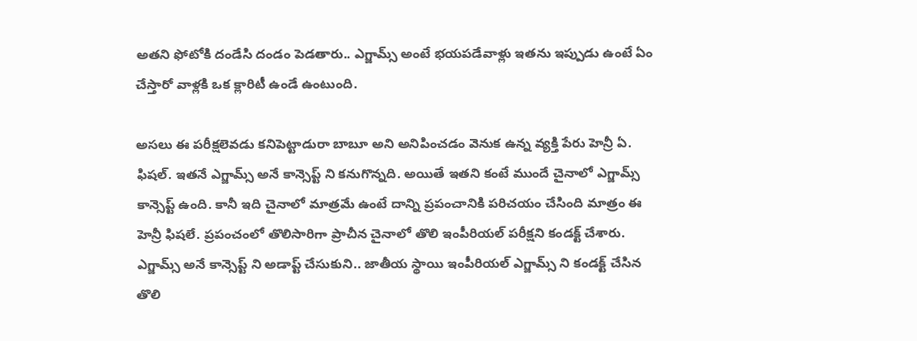అతని ఫోటోకి దండేసి దండం పెడతారు.. ఎగ్జామ్స్ అంటే భయపడేవాళ్లు ఇతను ఇప్పుడు ఉంటే ఏం చేస్తారో వాళ్లకి ఒక క్లారిటీ ఉండే ఉంటుంది.

అసలు ఈ పరీక్షలెవడు కనిపెట్టాడురా బాబూ అని అనిపించడం వెనుక ఉన్న వ్యక్తి పేరు హెన్రీ ఏ. ఫిషల్. ఇతనే ఎగ్జామ్స్ అనే కాన్సెప్ట్ ని కనుగొన్నది. అయితే ఇతని కంటే ముందే చైనాలో ఎగ్జామ్స్ కాన్సెప్ట్ ఉంది. కానీ ఇది చైనాలో మాత్రమే ఉంటే దాన్ని ప్రపంచానికి పరిచయం చేసింది మాత్రం ఈ హెన్రీ ఫిషలే. ప్రపంచంలో తొలిసారిగా ప్రాచీన చైనాలో తొలి ఇంపీరియల్ పరీక్షని కండక్ట్ చేశారు. ఎగ్జామ్స్ అనే కాన్సెప్ట్ ని అడాప్ట్ చేసుకుని.. జాతీయ స్థాయి ఇంపీరియల్ ఎగ్జామ్స్ ని కండక్ట్ చేసిన తొలి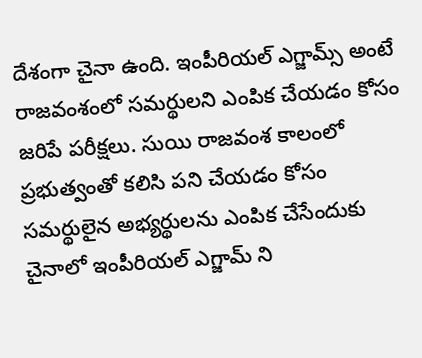దేశంగా చైనా ఉంది. ఇంపీరియల్ ఎగ్జామ్స్ అంటే రాజవంశంలో సమర్థులని ఎంపిక చేయడం కోసం జరిపే పరీక్షలు. సుయి రాజవంశ కాలంలో ప్రభుత్వంతో కలిసి పని చేయడం కోసం సమర్థులైన అభ్యర్థులను ఎంపిక చేసేందుకు చైనాలో ఇంపీరియల్ ఎగ్జామ్ ని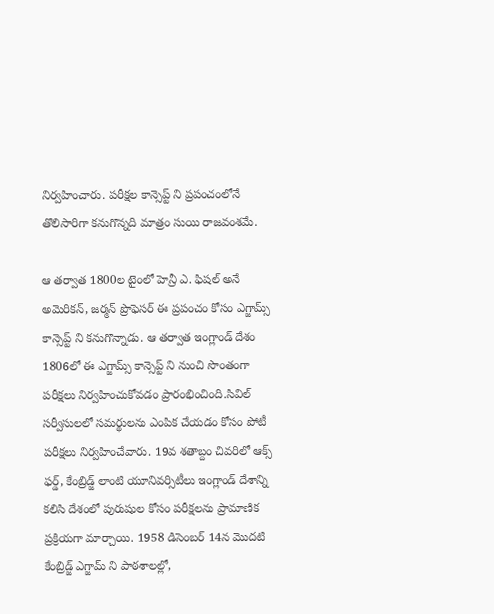నిర్వహించారు. పరీక్షల కాన్సెప్ట్ ని ప్రపంచంలోనే తొలిసారిగా కనుగొన్నది మాత్రం సుయి రాజవంశమే.

ఆ తర్వాత 1800ల టైంలో హెన్రీ ఎ. ఫిషల్ అనే అమెరికన్, జర్మన్ ప్రొఫెసర్ ఈ ప్రపంచం కోసం ఎగ్జామ్స్ కాన్సెప్ట్ ని కనుగొన్నాడు. ఆ తర్వాత ఇంగ్లాండ్ దేశం 1806లో ఈ ఎగ్జామ్స్ కాన్సెప్ట్ ని నుంచి సొంతంగా పరీక్షలు నిర్వహించుకోవడం ప్రారంభించింది.సివిల్ సర్వీసులలో సమర్థులను ఎంపిక చేయడం కోసం పోటీ పరీక్షలు నిర్వహించేవారు. 19వ శతాబ్దం చివరిలో ఆక్స్ ఫర్డ్, కేంబ్రిడ్జ్ లాంటి యూనివర్సిటీలు ఇంగ్లాండ్ దేశాన్ని కలిసి దేశంలో పురుషుల కోసం పరీక్షలను ప్రామాణిక ప్రక్రియగా మార్చాయి. 1958 డిసెంబర్ 14న మొదటి కేంబ్రిడ్జ్ ఎగ్జామ్ ని పాఠశాలల్లో,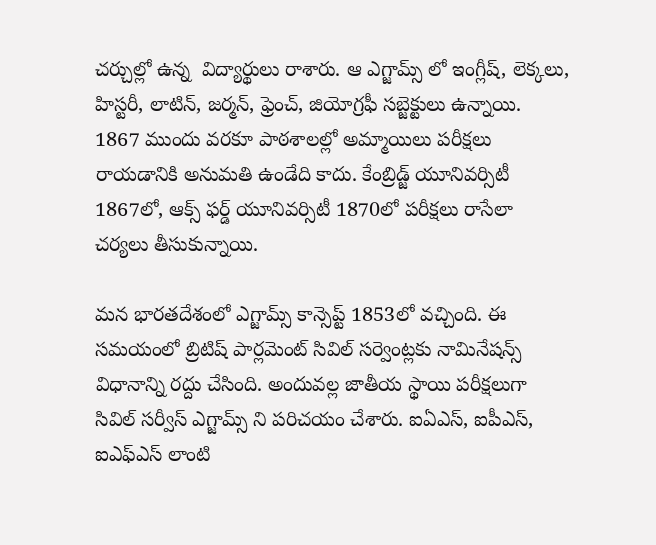చర్చుల్లో ఉన్న  విద్యార్థులు రాశారు. ఆ ఎగ్జామ్స్ లో ఇంగ్లీష్, లెక్కలు, హిస్టరీ, లాటిన్, జర్మన్, ఫ్రెంచ్, జియోగ్రఫీ సబ్జెక్టులు ఉన్నాయి. 1867 ముందు వరకూ పాఠశాలల్లో అమ్మాయిలు పరీక్షలు రాయడానికి అనుమతి ఉండేది కాదు. కేంబ్రిడ్జ్ యూనివర్సిటీ 1867లో, ఆక్స్ ఫర్డ్ యూనివర్సిటీ 1870లో పరీక్షలు రాసేలా చర్యలు తీసుకున్నాయి.

మన భారతదేశంలో ఎగ్జామ్స్ కాన్సెప్ట్ 1853లో వచ్చింది. ఈ సమయంలో బ్రిటిష్ పార్లమెంట్ సివిల్ సర్వెంట్లకు నామినేషన్స్ విధానాన్ని రద్దు చేసింది. అందువల్ల జాతీయ స్థాయి పరీక్షలుగా సివిల్ సర్వీస్ ఎగ్జామ్స్ ని పరిచయం చేశారు. ఐఏఎస్, ఐపీఎస్, ఐఎఫ్ఎస్ లాంటి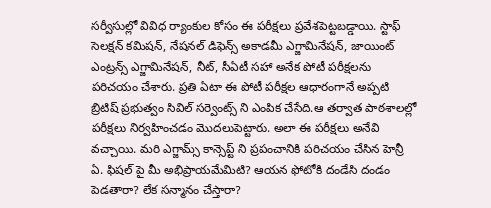సర్వీసుల్లో వివిధ ర్యాంకుల కోసం ఈ పరీక్షలు ప్రవేశపెట్టబడ్డాయి. స్టాఫ్ సెలక్షన్ కమిషన్, నేషనల్ డిఫెన్స్ అకాడమీ ఎగ్జామినేషన్, జాయింట్ ఎంట్రన్స్ ఎగ్జామినేషన్, నీట్, సీఏటీ సహా అనేక పోటీ పరీక్షలను పరిచయం చేశారు. ప్రతి ఏటా ఈ పోటీ పరీక్షల ఆధారంగానే అప్పటి బ్రిటిష్ ప్రభుత్వం సివిల్ సర్వెంట్స్ ని ఎంపిక చేసేది.ఆ తర్వాత పాఠశాలల్లో పరీక్షలు నిర్వహించడం మొదలుపెట్టారు. అలా ఈ పరీక్షలు అనేవి వచ్చాయి. మరి ఎగ్జామ్స్ కాన్సెప్ట్ ని ప్రపంచానికి పరిచయం చేసిన హెన్రీ ఏ. ఫిషల్ పై మీ అభిప్రాయమేమిటి? ఆయన ఫోటోకి దండేసి దండం పెడతారా? లేక సన్మానం చేస్తారా?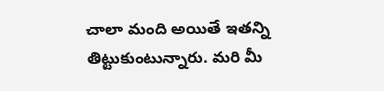చాలా మంది అయితే ఇతన్ని తిట్టుకుంటున్నారు. మరి మీ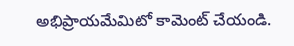అభిప్రాయమేమిటో కామెంట్ చేయండి.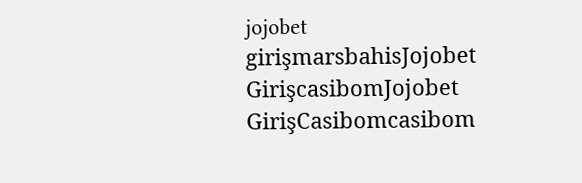jojobet girişmarsbahisJojobet GirişcasibomJojobet GirişCasibomcasibom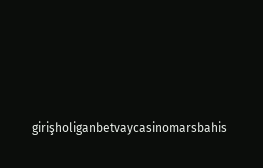girişholiganbetvaycasinomarsbahis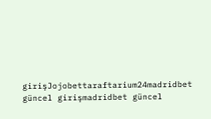girişJojobettaraftarium24madridbet güncel girişmadridbet güncel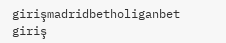girişmadridbetholiganbet giriş